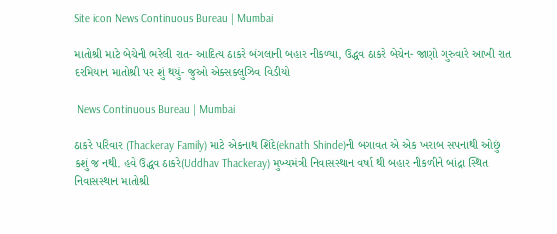Site icon News Continuous Bureau | Mumbai

માતોશ્રી માટે બેચેની ભરેલી રાત- આદિત્ય ઠાકરે બંગલાની બહાર નીકળ્યા, ઉદ્ધવ ઠાકરે બેચેન- જાણો ગુરુવારે આખી રાત દરમિયાન માતોશ્રી પર શું થયું- જુઓ એક્સક્લુઝિવ વિડીયો

 News Continuous Bureau | Mumbai

ઠાકરે પરિવાર (Thackeray Family) માટે એકનાથ શિંદે(eknath Shinde)ની બગાવત એ એક ખરાબ સપનાથી ઓછું કશું જ નથી. હવે ઉદ્ધવ ઠાકરે(Uddhav Thackeray) મુખ્યમંત્રી નિવાસસ્થાન વર્ષા થી બહાર નીકળીને બાંદ્રા સ્થિત નિવાસસ્થાન માતોશ્રી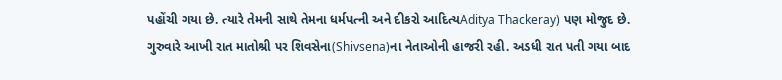પહોંચી ગયા છે. ત્યારે તેમની સાથે તેમના ધર્મપત્ની અને દીકરો આદિત્યAditya Thackeray) પણ મોજુદ છે. ગુરુવારે આખી રાત માતોશ્રી પર શિવસેના(Shivsena)ના નેતાઓની હાજરી રહી. અડધી રાત પતી ગયા બાદ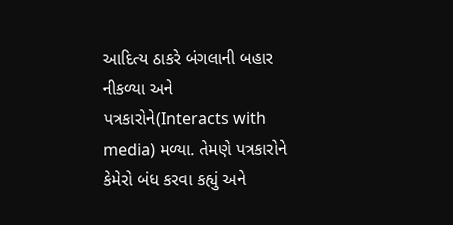આદિત્ય ઠાકરે બંગલાની બહાર નીકળ્યા અને પત્રકારોને(Interacts with media) મળ્યા. તેમણે પત્રકારોને કેમેરો બંધ કરવા કહ્યું અને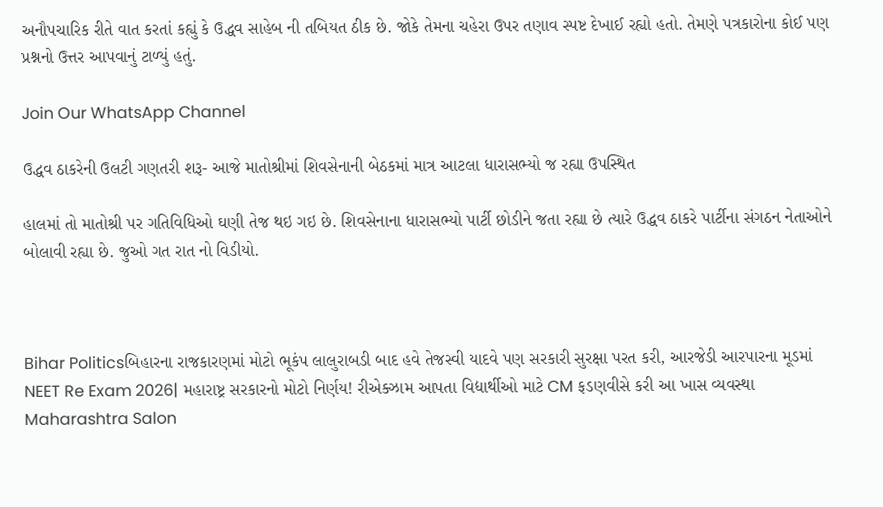અનૌપચારિક રીતે વાત કરતાં કહ્યું કે ઉદ્ધવ સાહેબ ની તબિયત ઠીક છે. જોકે તેમના ચહેરા ઉપર તણાવ સ્પષ્ટ દેખાઈ રહ્યો હતો. તેમણે પત્રકારોના કોઈ પણ પ્રશ્નનો ઉત્તર આપવાનું ટાળ્યું હતું.

Join Our WhatsApp Channel

ઉદ્ધવ ઠાકરેની ઉલટી ગણતરી શરૂ- આજે માતોશ્રીમાં શિવસેનાની બેઠકમાં માત્ર આટલા ધારાસભ્યો જ રહ્યા ઉપસ્થિત

હાલમાં તો માતોશ્રી પર ગતિવિધિઓ ઘણી તેજ થઇ ગઇ છે. શિવસેનાના ધારાસભ્યો પાર્ટી છોડીને જતા રહ્યા છે ત્યારે ઉદ્ધવ ઠાકરે પાર્ટીના સંગઠન નેતાઓને બોલાવી રહ્યા છે. જુઓ ગત રાત નો વિડીયો.



Bihar Politicsબિહારના રાજકારણમાં મોટો ભૂકંપ લાલુરાબડી બાદ હવે તેજસ્વી યાદવે પણ સરકારી સુરક્ષા પરત કરી, આરજેડી આરપારના મૂડમાં
NEET Re Exam 2026| મહારાષ્ટ્ર સરકારનો મોટો નિર્ણય! રીએક્ઝામ આપતા વિદ્યાર્થીઓ માટે CM ફડણવીસે કરી આ ખાસ વ્યવસ્થા
Maharashtra Salon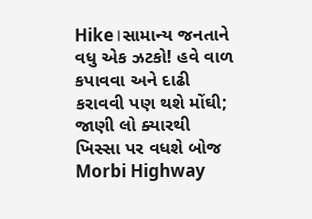Hike।સામાન્ય જનતાને વધુ એક ઝટકો! હવે વાળ કપાવવા અને દાઢી કરાવવી પણ થશે મોંઘી; જાણી લો ક્યારથી ખિસ્સા પર વધશે બોજ
Morbi Highway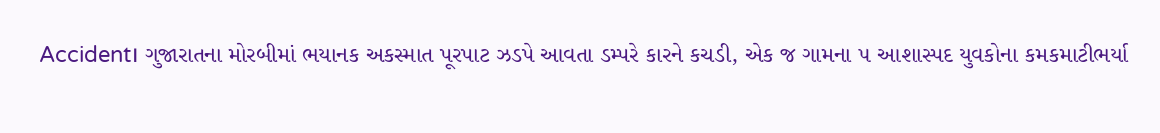Accident। ગુજારાતના મોરબીમાં ભયાનક અકસ્માત પૂરપાટ ઝડપે આવતા ડમ્પરે કારને કચડી, એક જ ગામના ૫ આશાસ્પદ યુવકોના કમકમાટીભર્યા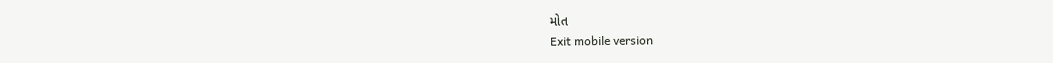મોત
Exit mobile version